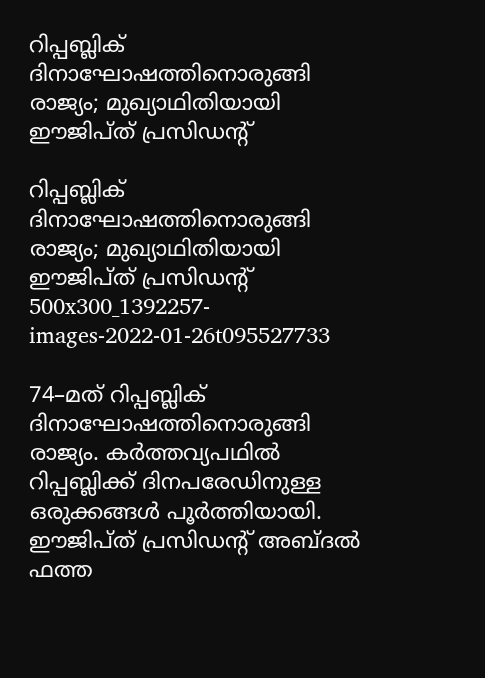റിപ്പബ്ലിക് ദിനാഘോഷത്തിനൊരുങ്ങി രാജ്യം; മുഖ്യാഥിതിയായി ഈജിപ്ത് പ്രസിഡന്റ്

റിപ്പബ്ലിക് ദിനാഘോഷത്തിനൊരുങ്ങി രാജ്യം; മുഖ്യാഥിതിയായി ഈജിപ്ത് പ്രസിഡന്റ്
500x300_1392257-images-2022-01-26t095527733

74–മത് റിപ്പബ്ലിക് ദിനാഘോഷത്തിനൊരുങ്ങി രാജ്യം. കര്‍ത്തവ്യപഥില്‍ റിപ്പബ്ലിക്ക് ദിനപരേഡിനുള്ള ഒരുക്കങ്ങള്‍ പൂര്‍ത്തിയായി. ഈജിപ്ത് പ്രസിഡന്റ് അബ്ദൽ ഫത്ത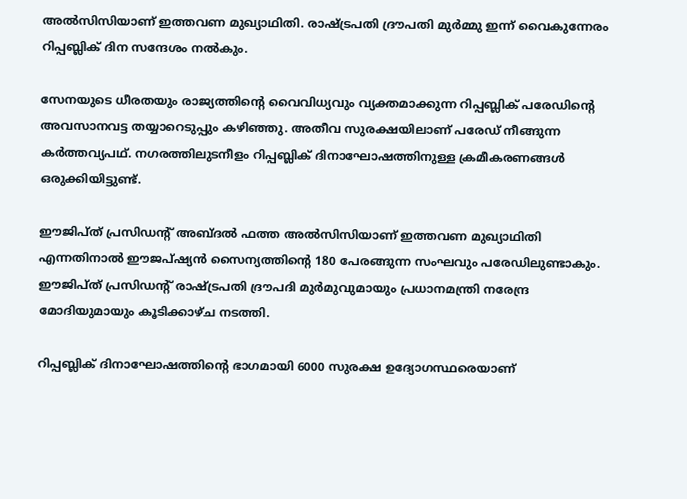അല്‍സിസിയാണ് ഇത്തവണ മുഖ്യാഥിതി. രാഷ്ട്രപതി ദ്രൗപതി മുര്‍മ്മു ഇന്ന് വൈകുന്നേരം റിപ്പബ്ലിക് ദിന സന്ദേശം നല്‍കും.

സേനയുടെ ധീരതയും രാജ്യത്തിന്റെ വൈവിധ്യവും വ്യക്തമാക്കുന്ന റിപ്പബ്ലിക് പരേഡിന്റെ അവസാനവട്ട തയ്യാറെടുപ്പും കഴിഞ്ഞു. അതീവ സുരക്ഷയിലാണ് പരേഡ് നീങ്ങുന്ന കർത്തവ്യപഥ്. നഗരത്തിലുടനീളം റിപ്പബ്ലിക് ദിനാഘോഷത്തിനുള്ള ക്രമീകരണങ്ങൾ ഒരുക്കിയിട്ടുണ്ട്.

ഈജിപ്ത് പ്രസിഡന്റ് അബ്ദൽ ഫത്ത അല്‍സിസിയാണ് ഇത്തവണ മുഖ്യാഥിതി എന്നതിനാൽ ഈജപ്ഷ്യൻ സൈന്യത്തിന്റെ 180 പേരങ്ങുന്ന സംഘവും പരേഡിലുണ്ടാകും. ഈജിപ്ത് പ്രസിഡൻ്റ് രാഷ്ട്രപതി ദ്രൗപദി മുർമുവുമായും പ്രധാനമന്ത്രി നരേന്ദ്ര മോദിയുമായും കൂടിക്കാഴ്ച നടത്തി.

റിപ്പബ്ലിക് ദിനാഘോഷത്തിന്റെ ഭാഗമായി 6000 സുരക്ഷ ഉദ്യോഗസ്ഥരെയാണ്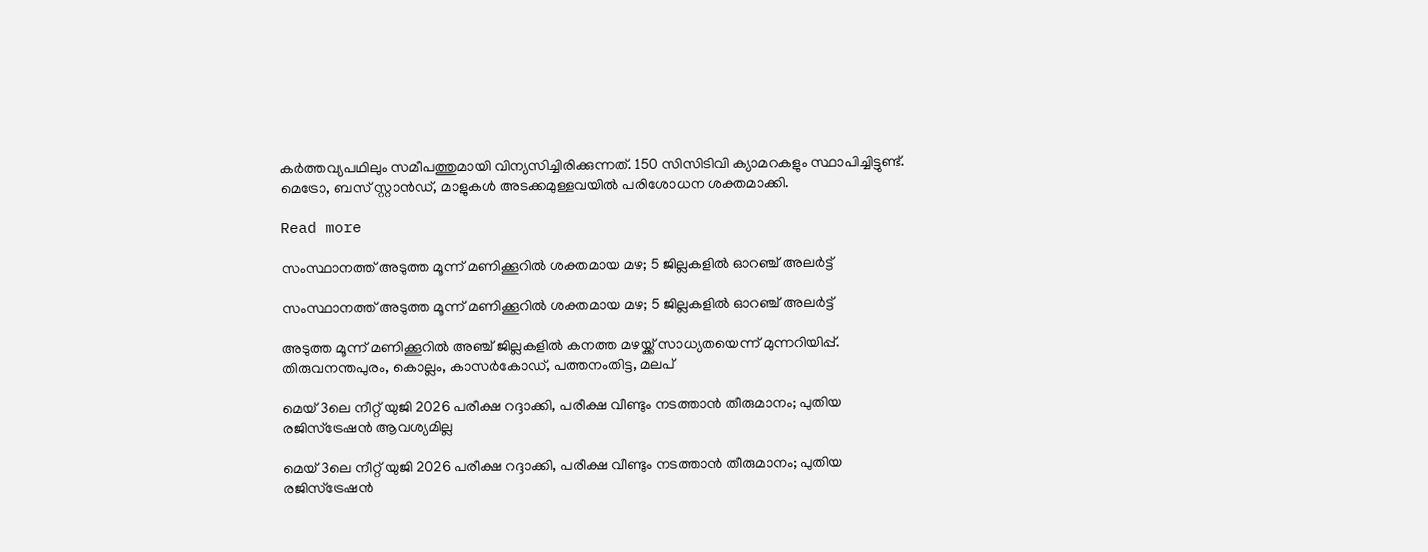കർത്തവ്യപഥിലും സമീപത്തുമായി വിന്യസിച്ചിരിക്കുന്നത്. 150 സിസിടിവി ക്യാമറകളും സ്ഥാപിച്ചിട്ടുണ്ട്. മെട്രോ, ബസ് സ്റ്റാൻഡ്, മാളുകൾ അടക്കമുള്ളവയിൽ പരിശോധന ശക്തമാക്കി.

Read more

സംസ്ഥാനത്ത് അടുത്ത മൂന്ന് മണിക്കൂറിൽ ശക്തമായ മഴ; 5 ജില്ലകളിൽ ഓറഞ്ച് അലർട്ട്

സംസ്ഥാനത്ത് അടുത്ത മൂന്ന് മണിക്കൂറിൽ ശക്തമായ മഴ; 5 ജില്ലകളിൽ ഓറഞ്ച് അലർട്ട്

അടുത്ത മൂന്ന് മണിക്കൂറിൽ അഞ്ച് ജില്ലകളിൽ കനത്ത മഴയ്ക്ക് സാധ്യതയെന്ന് മുന്നറിയിപ്പ്. തിരുവനന്തപുരം, കൊല്ലം, കാസർകോഡ്, പത്തനംതിട്ട, മലപ്

മെയ് 3ലെ നീറ്റ് യുജി 2026 പരീക്ഷ റദ്ദാക്കി, പരീക്ഷ വീണ്ടും നടത്താൻ തീരുമാനം; പുതിയ രജിസ്‌ട്രേഷൻ ആവശ്യമില്ല

മെയ് 3ലെ നീറ്റ് യുജി 2026 പരീക്ഷ റദ്ദാക്കി, പരീക്ഷ വീണ്ടും നടത്താൻ തീരുമാനം; പുതിയ രജിസ്‌ട്രേഷൻ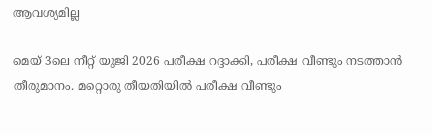ആവശ്യമില്ല

മെയ് 3ലെ നീറ്റ് യുജി 2026 പരീക്ഷ റദ്ദാക്കി, പരീക്ഷ വീണ്ടും നടത്താൻ തീരുമാനം. മറ്റൊരു തീയതിയിൽ പരീക്ഷ വീണ്ടും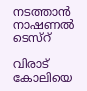നടത്താൻ നാഷണൽ ടെസ്റ്

വിരാട് കോലിയെ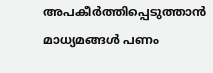അപകീർത്തിപ്പെടുത്താൻ മാധ്യമങ്ങൾ പണം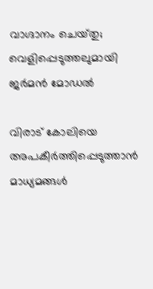വാഗ്ദാനം ചെയ്‌തു; വെളിപ്പെടുത്തലുമായി ജർമൻ മോഡൽ

വിരാട് കോലിയെ അപകീർത്തിപ്പെടുത്താൻ മാധ്യമങ്ങൾ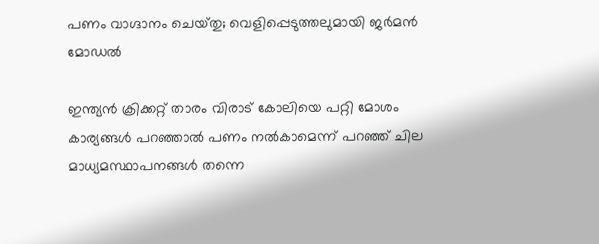പണം വാഗ്ദാനം ചെയ്‌തു; വെളിപ്പെടുത്തലുമായി ജർമൻ മോഡൽ

ഇന്ത‍്യൻ ക്രിക്കറ്റ് താരം വിരാട് കോലിയെ പറ്റി മോശം കാര‍്യങ്ങൾ പറഞ്ഞാൽ പണം നൽകാമെന്ന് പറഞ്ഞ് ചില മാധ‍്യമസ്ഥാപനങ്ങൾ തന്നെ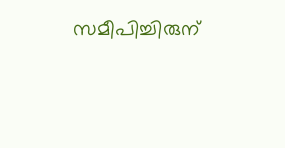സമീപിച്ചിരുന്